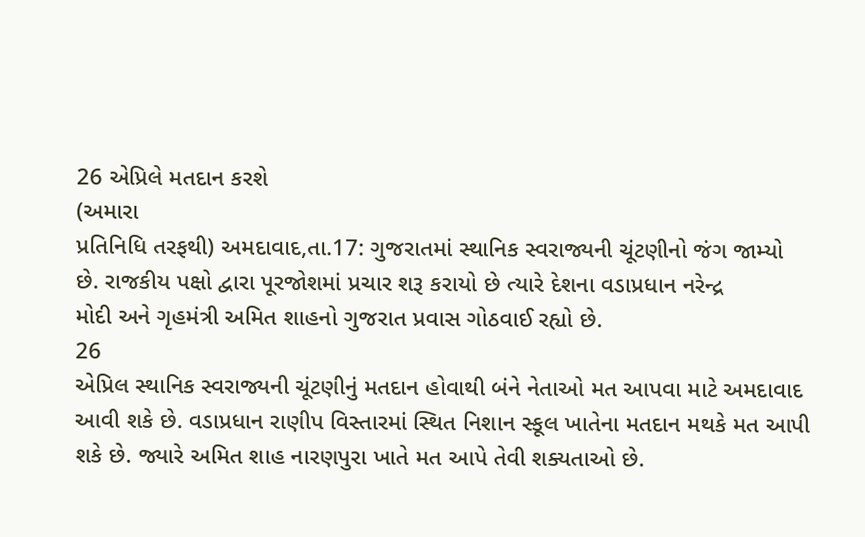26 એપ્રિલે મતદાન કરશે
(અમારા
પ્રતિનિધિ તરફથી) અમદાવાદ,તા.17: ગુજરાતમાં સ્થાનિક સ્વરાજ્યની ચૂંટણીનો જંગ જામ્યો
છે. રાજકીય પક્ષો દ્વારા પૂરજોશમાં પ્રચાર શરૂ કરાયો છે ત્યારે દેશના વડાપ્રધાન નરેન્દ્ર
મોદી અને ગૃહમંત્રી અમિત શાહનો ગુજરાત પ્રવાસ ગોઠવાઈ રહ્યો છે.
26
એપ્રિલ સ્થાનિક સ્વરાજ્યની ચૂંટણીનું મતદાન હોવાથી બંને નેતાઓ મત આપવા માટે અમદાવાદ
આવી શકે છે. વડાપ્રધાન રાણીપ વિસ્તારમાં સ્થિત નિશાન સ્કૂલ ખાતેના મતદાન મથકે મત આપી
શકે છે. જ્યારે અમિત શાહ નારણપુરા ખાતે મત આપે તેવી શક્યતાઓ છે.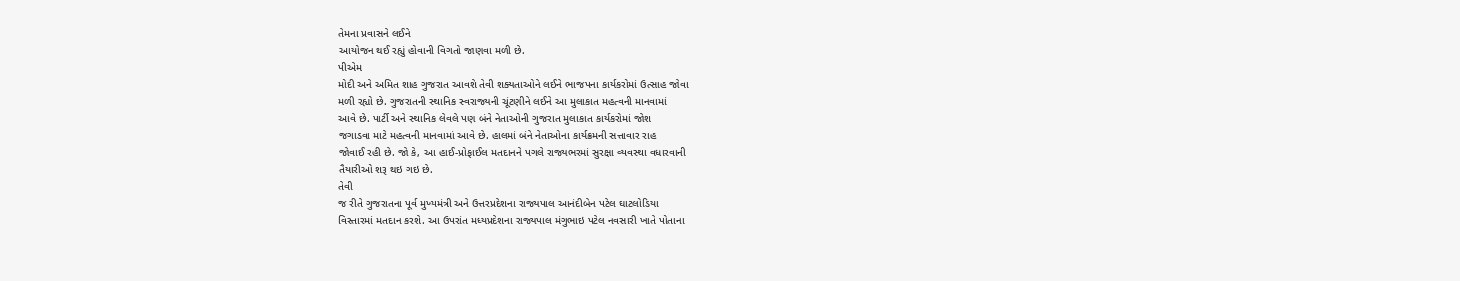તેમના પ્રવાસને લઈને
આયોજન થઈ રહ્યું હોવાની વિગતો જાણવા મળી છે.
પીએમ
મોદી અને અમિત શાહ ગુજરાત આવશે તેવી શક્યતાઓને લઈને ભાજપના કાર્યકરોમાં ઉત્સાહ જોવા
મળી રહ્યો છે. ગુજરાતની સ્થાનિક સ્વરાજ્યની ચૂંટણીને લઈને આ મુલાકાત મહત્વની માનવામાં
આવે છે. પાર્ટી અને સ્થાનિક લેવલે પણ બંને નેતાઓની ગુજરાત મુલાકાત કાર્યકરોમાં જોશ
જગાડવા માટે મહત્વની માનવામાં આવે છે. હાલમાં બંને નેતાઓના કાર્યક્રમની સત્તાવાર રાહ
જોવાઈ રહી છે. જો કે, આ હાઈ-પ્રોફાઈલ મતદાનને પગલે રાજ્યભરમાં સુરક્ષા વ્યવસ્થા વધારવાની
તૈયારીઓ શરૂ થઇ ગઇ છે.
તેવી
જ રીતે ગુજરાતના પૂર્વ મુખ્યમંત્રી અને ઉત્તરપ્રદેશના રાજ્યપાલ આનંદીબેન પટેલ ઘાટલોડિયા
વિસ્તારમાં મતદાન કરશે. આ ઉપરાંત મધ્યપ્રદેશના રાજ્યપાલ મંગુભાઇ પટેલ નવસારી ખાતે પોતાના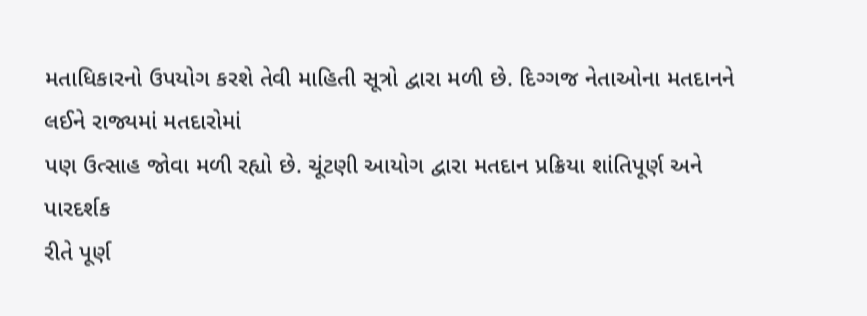મતાધિકારનો ઉપયોગ કરશે તેવી માહિતી સૂત્રો દ્વારા મળી છે. દિગ્ગજ નેતાઓના મતદાનને લઈને રાજ્યમાં મતદારોમાં
પણ ઉત્સાહ જોવા મળી રહ્યો છે. ચૂંટણી આયોગ દ્વારા મતદાન પ્રક્રિયા શાંતિપૂર્ણ અને પારદર્શક
રીતે પૂર્ણ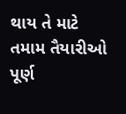થાય તે માટે તમામ તૈયારીઓ પૂર્ણ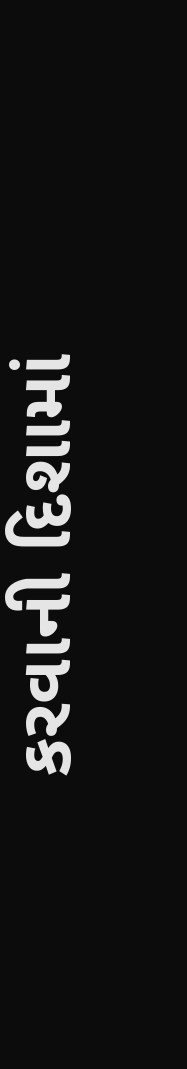કરવાની દિશામાં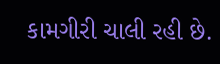કામગીરી ચાલી રહી છે.